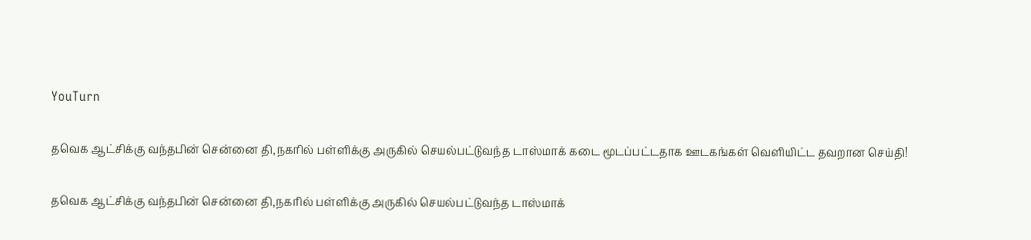YouTurn

தவெக ஆட்சிக்கு வந்தபின் சென்னை தி,நகரில் பள்ளிக்கு அருகில் செயல்பட்டுவந்த டாஸ்மாக் கடை மூடப்பட்டதாக ஊடகங்கள் வெளியிட்ட தவறான செய்தி!

தவெக ஆட்சிக்கு வந்தபின் சென்னை தி,நகரில் பள்ளிக்கு அருகில் செயல்பட்டுவந்த டாஸ்மாக்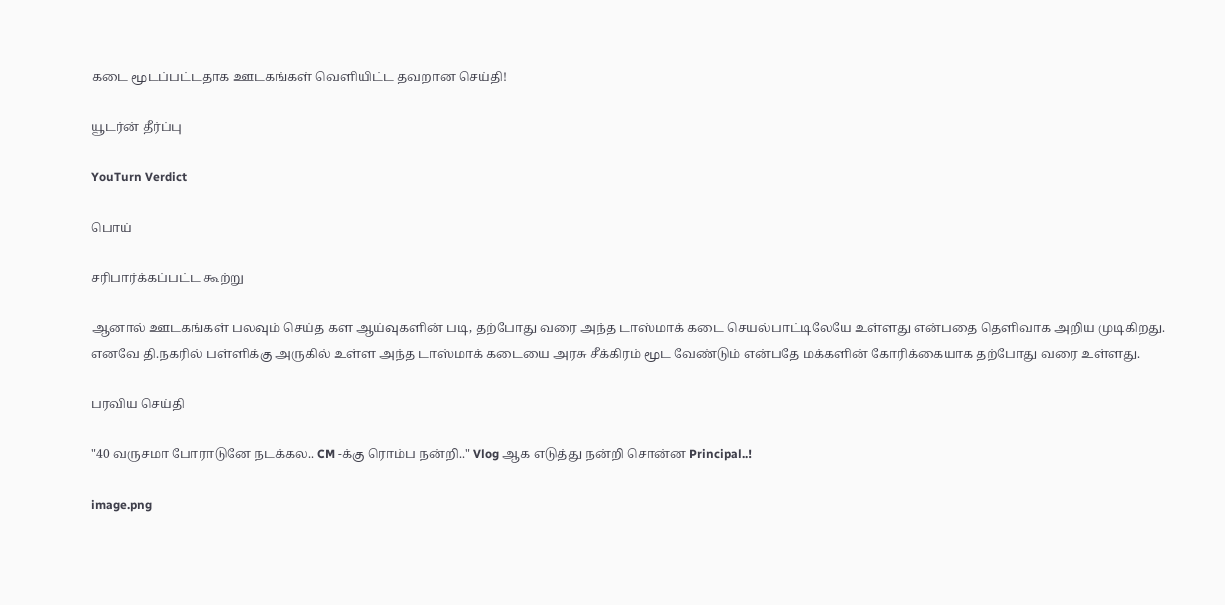கடை மூடப்பட்டதாக ஊடகங்கள் வெளியிட்ட தவறான செய்தி!

யூடர்ன் தீர்ப்பு

YouTurn Verdict

பொய்

சரிபார்க்கப்பட்ட கூற்று

ஆனால் ஊடகங்கள் பலவும் செய்த கள ஆய்வுகளின் படி, தற்போது வரை அந்த டாஸ்மாக் கடை செயல்பாட்டிலேயே உள்ளது என்பதை தெளிவாக அறிய முடிகிறது. எனவே தி.நகரில் பள்ளிக்கு அருகில் உள்ள அந்த டாஸ்மாக் கடையை அரசு சீக்கிரம் மூட வேண்டும் என்பதே மக்களின் கோரிக்கையாக தற்போது வரை உள்ளது.

பரவிய செய்தி

"40 வருசமா போராடுனே நடக்கல.. CM -க்கு ரொம்ப நன்றி.." Vlog ஆக எடுத்து நன்றி சொன்ன Principal..!

image.png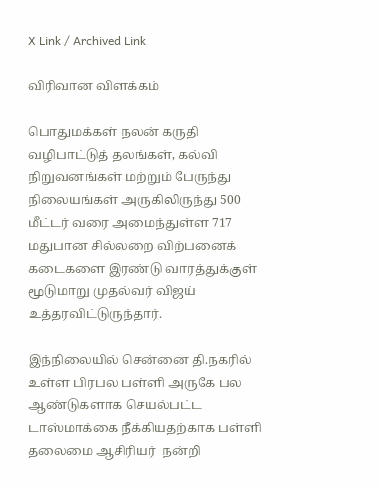X Link / Archived Link

விரிவான விளக்கம்

பொதுமக்கள் நலன் கருதி வழிபாட்டுத் தலங்கள், கல்வி நிறுவனங்கள் மற்றும் பேருந்து நிலையங்கள் அருகிலிருந்து 500 மீட்டர் வரை அமைந்துள்ள 717 மதுபான சில்லறை விற்பனைக் கடைகளை இரண்டு வாரத்துக்குள் மூடுமாறு முதல்வர் விஜய் உத்தரவிட்டுருந்தார்.

இந்நிலையில் சென்னை தி.நகரில் உள்ள பிரபல பள்ளி அருகே பல ஆண்டுகளாக செயல்பட்ட டாஸ்மாக்கை நீக்கியதற்காக பள்ளி தலைமை ஆசிரியர்  நன்றி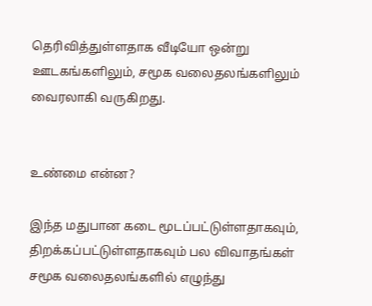தெரிவித்துள்ளதாக வீடியோ ஒன்று ஊடகங்களிலும், சமூக வலைதலங்களிலும் வைரலாகி வருகிறது.


உண்மை என்ன?

இந்த மதுபான கடை மூடப்பட்டுள்ளதாகவும், திறக்கப்பட்டுள்ளதாகவும் பல விவாதங்கள் சமூக வலைதலங்களில் எழுந்து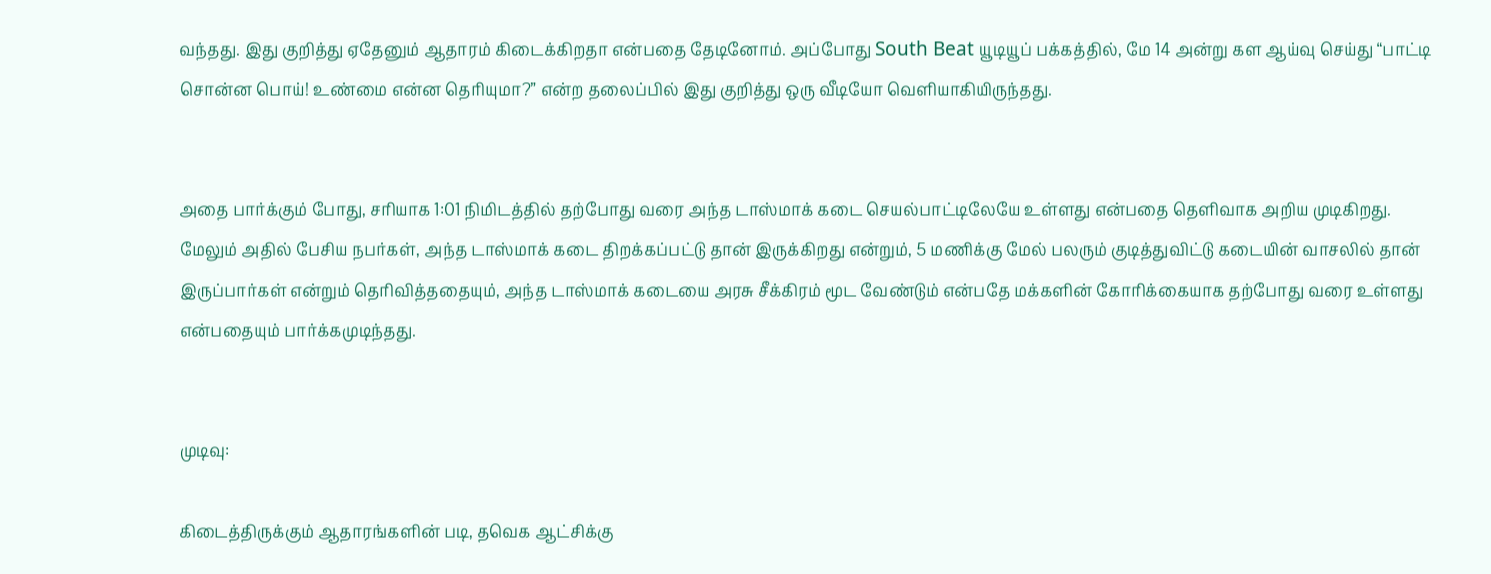வந்தது. இது குறித்து ஏதேனும் ஆதாரம் கிடைக்கிறதா என்பதை தேடினோம். அப்போது South Beat யூடியூப் பக்கத்தில், மே 14 அன்று கள ஆய்வு செய்து “பாட்டி சொன்ன பொய்! உண்மை என்ன தெரியுமா?” என்ற தலைப்பில் இது குறித்து ஒரு வீடியோ வெளியாகியிருந்தது.


அதை பார்க்கும் போது, சரியாக 1:01 நிமிடத்தில் தற்போது வரை அந்த டாஸ்மாக் கடை செயல்பாட்டிலேயே உள்ளது என்பதை தெளிவாக அறிய முடிகிறது. மேலும் அதில் பேசிய நபர்கள், அந்த டாஸ்மாக் கடை திறக்கப்பட்டு தான் இருக்கிறது என்றும், 5 மணிக்கு மேல் பலரும் குடித்துவிட்டு கடையின் வாசலில் தான் இருப்பார்கள் என்றும் தெரிவித்ததையும், அந்த டாஸ்மாக் கடையை அரசு சீக்கிரம் மூட வேண்டும் என்பதே மக்களின் கோரிக்கையாக தற்போது வரை உள்ளது என்பதையும் பார்க்கமுடிந்தது.


முடிவு:

கிடைத்திருக்கும் ஆதாரங்களின் படி, தவெக ஆட்சிக்கு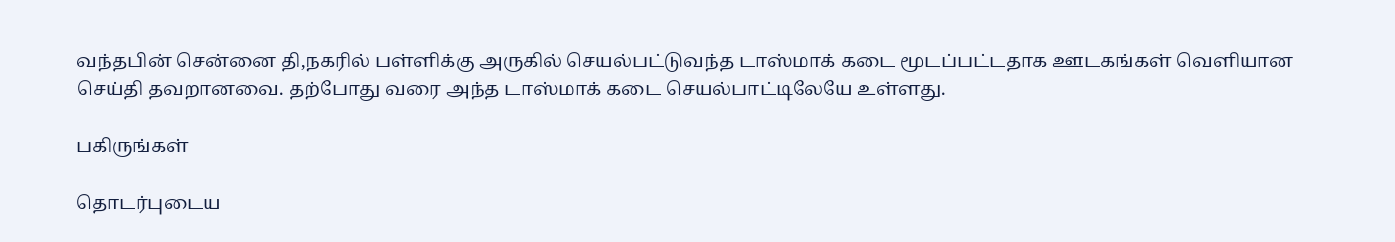வந்தபின் சென்னை தி,நகரில் பள்ளிக்கு அருகில் செயல்பட்டுவந்த டாஸ்மாக் கடை மூடப்பட்டதாக ஊடகங்கள் வெளியான செய்தி தவறானவை. தற்போது வரை அந்த டாஸ்மாக் கடை செயல்பாட்டிலேயே உள்ளது.

பகிருங்கள்

தொடர்புடைய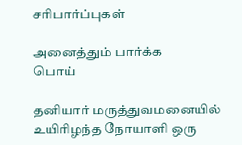சரிபார்ப்புகள்

அனைத்தும் பார்க்க
பொய்

தனியார் மருத்துவமனையில் உயிரிழந்த நோயாளி ஒரு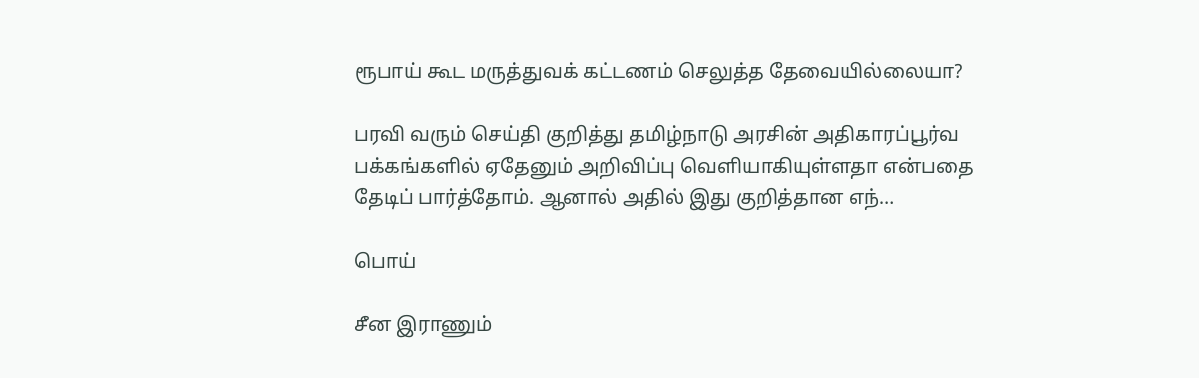ரூபாய் கூட மருத்துவக் கட்டணம் செலுத்த தேவையில்லையா?

பரவி வரும் செய்தி குறித்து தமிழ்நாடு அரசின் அதிகாரப்பூர்வ பக்கங்களில் ஏதேனும் அறிவிப்பு வெளியாகியுள்ளதா என்பதை தேடிப் பார்த்தோம். ஆனால் அதில் இது குறித்தான எந்…

பொய்

சீன இராணும்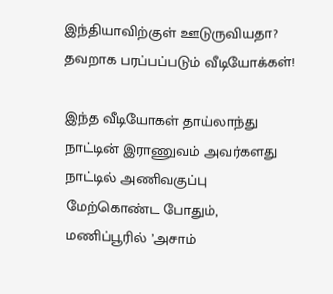இந்தியாவிற்குள் ஊடுருவியதா? தவறாக பரப்பப்படும் வீடியோக்கள்!

இந்த வீடியோகள் தாய்லாந்து நாட்டின் இராணுவம் அவர்களது நாட்டில் அணிவகுப்பு மேற்கொண்ட போதும், மணிப்பூரில் ’அசாம்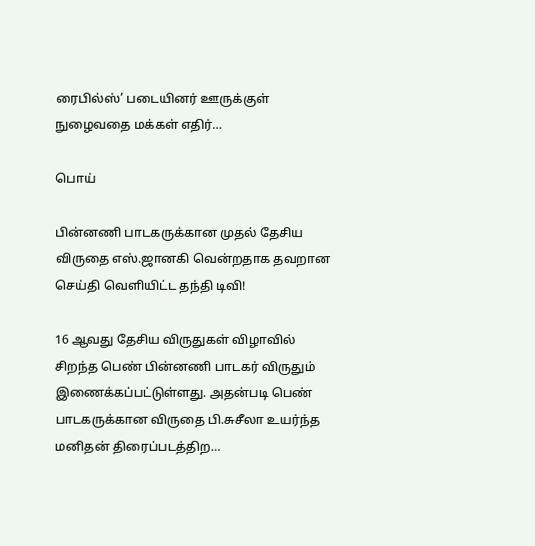ரைபில்ஸ்’ படையினர் ஊருக்குள் நுழைவதை மக்கள் எதிர்…

பொய்

பின்னணி பாடகருக்கான முதல் தேசிய விருதை எஸ்.ஜானகி வென்றதாக தவறான செய்தி வெளியிட்ட தந்தி டிவி!

16 ஆவது தேசிய விருதுகள் விழாவில் சிறந்த பெண் பின்னணி பாடகர் விருதும் இணைக்கப்பட்டுள்ளது. அதன்படி பெண் பாடகருக்கான விருதை பி.சுசீலா உயர்ந்த மனிதன் திரைப்படத்திற…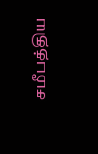சமீபத்திய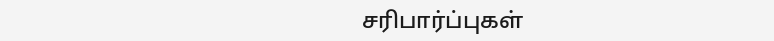சரிபார்ப்புகள்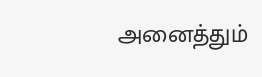அனைத்தும்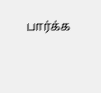பார்க்க